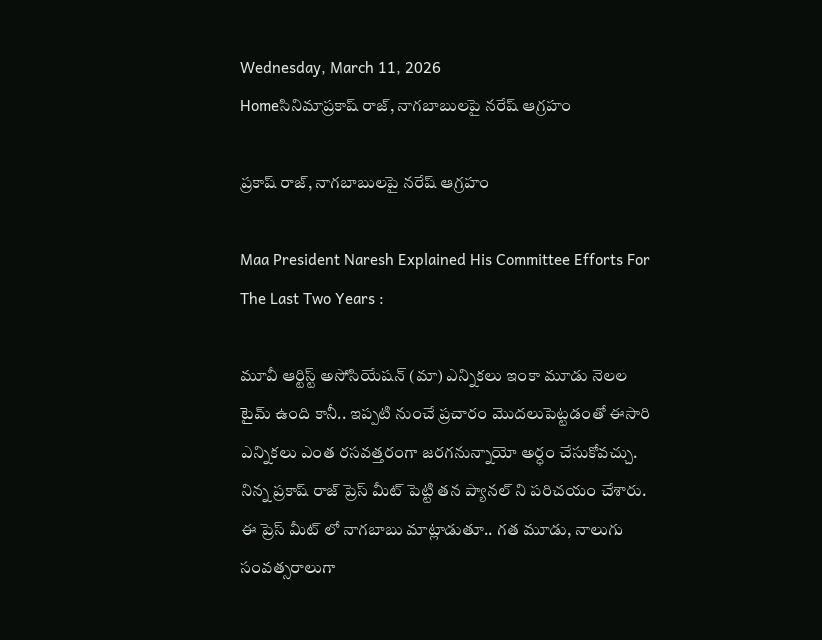Wednesday, March 11, 2026
Homeసినిమాప్రకాష్ రాజ్, నాగబాబులపై నరేష్ ఆగ్రహం

ప్రకాష్ రాజ్, నాగబాబులపై నరేష్ ఆగ్రహం

Maa President Naresh Explained His Committee Efforts For The Last Two Years :

మూవీ ఆర్టిస్ట్ అసోసియేషన్ (మా) ఎన్నికలు ఇంకా మూడు నెలల టైమ్ ఉంది కానీ.. ఇప్పటి నుంచే ప్రచారం మొదలుపెట్టడంతో ఈసారి ఎన్నికలు ఎంత రసవత్తరంగా జరగనున్నాయో అర్ధం చేసుకోవచ్చు. నిన్న ప్రకాష్‌ రాజ్ ప్రెస్ మీట్ పెట్టి తన ప్యానల్ ని పరిచయం చేశారు. ఈ ప్రెస్ మీట్ లో నాగబాబు మాట్లాడుతూ.. గత మూడు, నాలుగు సంవత్సరాలుగా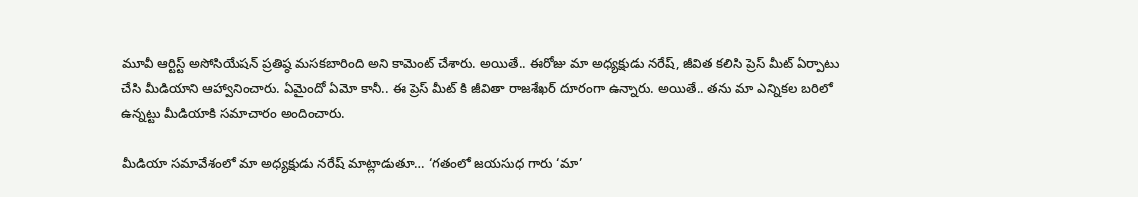మూవీ ఆర్టిస్ట్ అసోసియేషన్ ప్రతిష్ఠ మసకబారింది అని కామెంట్ చేశారు. అయితే.. ఈరోజు మా అధ్యక్షుడు నరేష్, జీవిత కలిసి ప్రెస్ మీట్ ఏర్పాటు చేసి మీడియాని ఆహ్వానించారు. ఏమైందో ఏమో కానీ.. ఈ ప్రెస్ మీట్ కి జీవితా రాజశేఖర్ దూరంగా ఉన్నారు. అయితే.. తను మా ఎన్నికల బరిలో ఉన్నట్టు మీడియాకి సమాచారం అందించారు.

మీడియా సమావేశంలో మా అధ్యక్షుడు నరేష్ మాట్లాడుతూ… ‘గతంలో జయసుధ గారు ‘మా’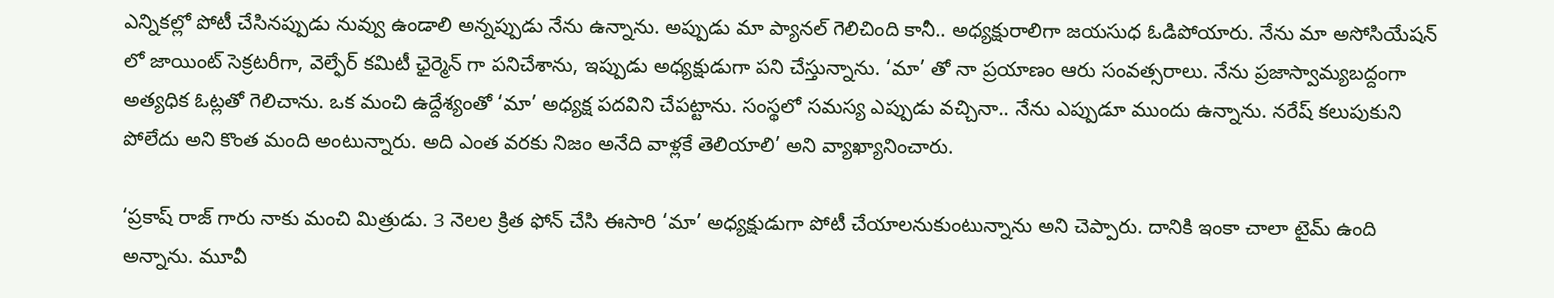ఎన్నికల్లో పోటీ చేసినప్పుడు నువ్వు ఉండాలి అన్నప్పుడు నేను ఉన్నాను. అప్పుడు మా ప్యానల్ గెలిచింది కానీ.. అధ్యక్షురాలిగా జయసుధ ఓడిపోయారు. నేను మా అసోసియేషన్ లో జాయింట్ సెక్రటరీగా, వెల్ఫేర్ కమిటీ ఛైర్మెన్ గా పనిచేశాను, ఇప్పుడు అధ్యక్షుడుగా పని చేస్తున్నాను. ‘మా’ తో నా ప్రయాణం ఆరు సంవత్సరాలు. నేను ప్రజాస్వామ్యబద్దంగా అత్యధిక ఓట్లతో గెలిచాను. ఒక మంచి ఉద్దేశ్యంతో ‘మా’ అధ్యక్ష పదవిని చేపట్టాను. సంస్థలో సమస్య ఎప్పుడు వచ్చినా.. నేను ఎప్పుడూ ముందు ఉన్నాను. నరేష్ కలుపుకుని పోలేదు అని కొంత మంది అంటున్నారు. అది ఎంత వరకు నిజం అనేది వాళ్లకే తెలియాలి’ అని వ్యాఖ్యానించారు.

‘ప్రకాష్ రాజ్ గారు నాకు మంచి మిత్రుడు. 3 నెలల క్రిత ఫోన్ చేసి ఈసారి ‘మా’ అధ్యక్షుడుగా పోటీ చేయాలనుకుంటున్నాను అని చెప్పారు. దానికి ఇంకా చాలా టైమ్ ఉంది అన్నాను. మూవీ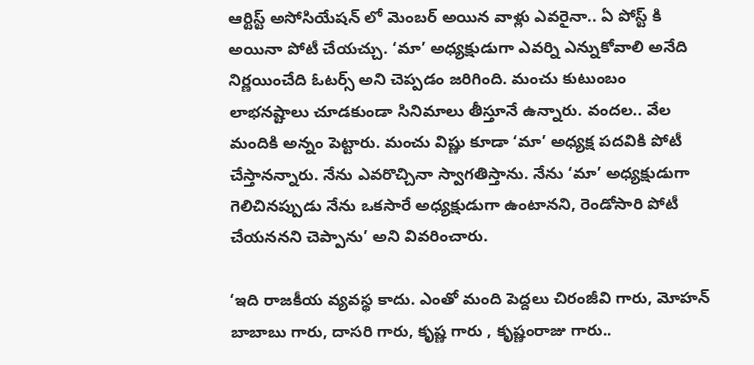ఆర్టిస్ట్ అసోసియేషన్ లో మెంబర్ అయిన వాళ్లు ఎవరైనా.. ఏ పోస్ట్ కి అయినా పోటీ చేయచ్చు. ‘మా’ అధ్యక్షుడుగా ఎవర్ని ఎన్నుకోవాలి అనేది నిర్ణయించేది ఓటర్స్ అని చెప్పడం జరిగింది. మంచు కుటుంబం లాభనష్టాలు చూడకుండా సినిమాలు తీస్తూనే ఉన్నారు. వందల.. వేల మందికి అన్నం పెట్టారు. మంచు విష్ణు కూడా ‘మా’ అధ్యక్ష పదవికి పోటీ చేస్తానన్నారు. నేను ఎవరొచ్చినా స్వాగతిస్తాను. నేను ‘మా’ అధ్యక్షుడుగా గెలిచినప్పుడు నేను ఒకసారే అధ్యక్షుడుగా ఉంటానని, రెండోసారి పోటీ చేయననని చెప్పాను’ అని వివరించారు.

‘ఇది రాజకీయ వ్యవస్థ కాదు. ఎంతో మంది పెద్దలు చిరంజీవి గారు, మోహన్ బాబాబు గారు, దాసరి గారు, కృష్ణ గారు , కృష్ణంరాజు గారు..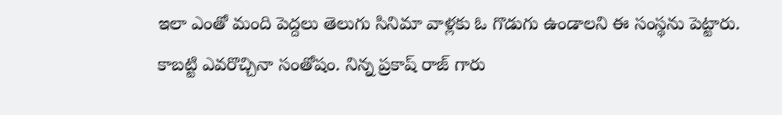ఇలా ఎంతో మంది పెద్దలు తెలుగు సినిమా వాళ్లకు ఓ గొడుగు ఉండాలని ఈ సంస్థను పెట్టారు. కాబట్టి ఎవరొచ్చినా సంతోషం. నిన్న ప్రకాష్ రాజ్ గారు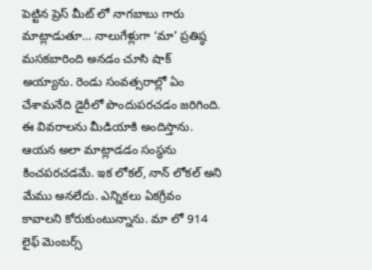పెట్టిన ప్రెస్ మీట్ లో నాగబాబు గారు మాట్లాడుతూ… నాలుగేళ్లుగా ‘మా’ ప్రతిష్ఠ మసకబారింది అనడం చూసి షాక్ అయ్యాను. రెండు సంవత్సరాల్లో ఏం చేశామనేది డైరీలో పొందుపరచడం జరిగింది. ఈ వివరాలను మీడియాకి అందిస్తాను. ఆయన అలా మాట్లాడడం సంస్థను కించపరచడమే. ఇక లోకల్, నాన్ లోకల్ అని మేము అనలేదు. ఎన్నికలు ఏకగ్రీవం కావాలని కోరుకుంటున్నాను. మా లో 914 లైఫ్ మెంబర్స్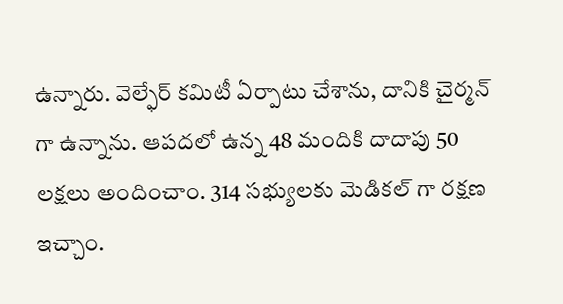ఉన్నారు. వెల్ఫేర్ కమిటీ ఏర్పాటు చేశాను, దానికి చైర్మన్ గా ఉన్నాను. ఆపదలో ఉన్న 48 మందికి దాదాపు 50 లక్షలు అందించాం. 314 సభ్యులకు మెడికల్ గా రక్షణ ఇచ్చాం.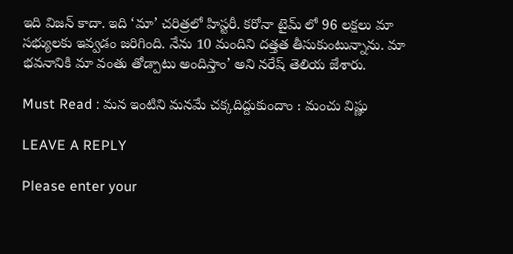ఇది విజన్ కాదా. ఇది ‘మా’ చరిత్రలో హిస్టరీ. కరోనా టైమ్ లో 96 లక్షలు మా సభ్యులకు ఇవ్వడం జరిగింది. నేను 10 మందిని దత్తత తీసుకుంటున్నాను. మా భవనానికి మా వంతు తోడ్పాటు అందిస్తాం’ అని నరేష్ తెలియ జేశారు.

Must Read : మన ఇంటిని మనమే చక్కదిద్దుకుందాం : మంచు విష్ణు

LEAVE A REPLY

Please enter your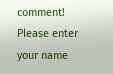comment!
Please enter your name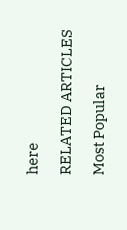here

RELATED ARTICLES

Most Popular